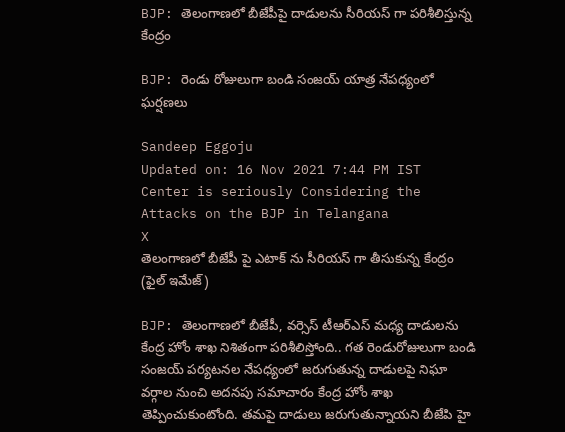BJP: తెలంగాణలో బీజేపీపై దాడులను సీరియస్ గా పరిశీలిస్తున్న కేంద్రం

BJP: రెండు రోజులుగా బండి సంజయ్ యాత్ర నేపధ్యంలో ఘర్షణలు

Sandeep Eggoju
Updated on: 16 Nov 2021 7:44 PM IST
Center is seriously Considering the Attacks on the BJP in Telangana
X
తెలంగాణలో బీజేపీ పై ఎటాక్ ను సీరియస్ గా తీసుకున్న కేంద్రం (ఫైల్ ఇమేజ్)

BJP: తెలంగాణలో బీజేపీ, వర్సెస్ టీఆర్ఎస్ మధ్య దాడులను కేంద్ర హోం శాఖ నిశితంగా పరిశీలిస్తోంది.. గత రెండురోజులుగా బండి సంజయ్ పర్యటనల నేపధ్యంలో జరుగుతున్న దాడులపై నిఘా వర్గాల నుంచి అదనపు సమాచారం కేంద్ర హోం శాఖ తెప్పించుకుంటోంది. తమపై దాడులు జరుగుతున్నాయని బీజేపి హై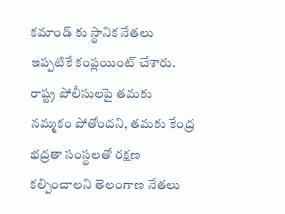కమాండ్ కు స్థానిక నేతలు ఇప్పటికే కంప్లయింట్ చేశారు. రాష్ట్ర పోలీసులపై తమకు నమ్మకం పోతోందని, తమకు కేంద్ర భద్రతా సంస్థలతో రక్షణ కల్పించాలని తెలంగాణ నేతలు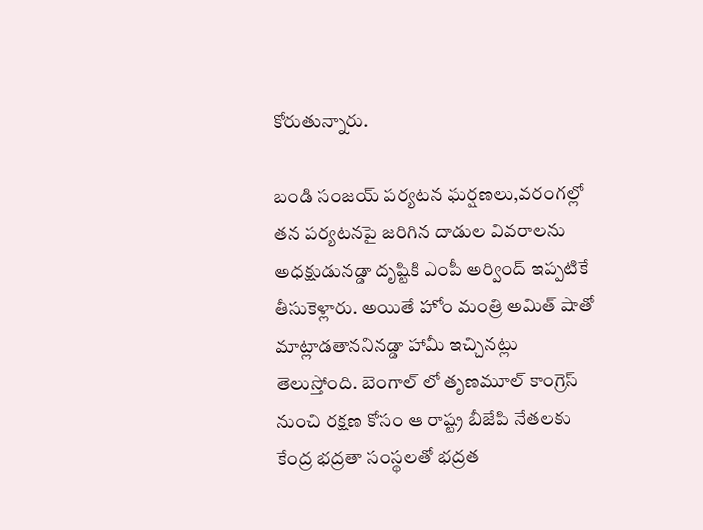కోరుతున్నారు.

బండి సంజయ్ పర్యటన ఘర్షణలు,వరంగల్లో తన పర్యటనపై జరిగిన దాడుల వివరాలను అధక్షుడునడ్డా దృష్టికి ఎంపీ అర్వింద్ ఇప్పటికే తీసుకెళ్లారు. అయితే హోం మంత్రి అమిత్ షాతో మాట్లాడతాననినడ్డా హామీ ఇచ్చినట్లు తెలుస్తోంది. బెంగాల్ లో తృణమూల్ కాంగ్రెస్ నుంచి రక్షణ కోసం ఆ రాష్ట్ర బీజేపి నేతలకు కేంద్ర భద్రతా సంస్థలతో భద్రత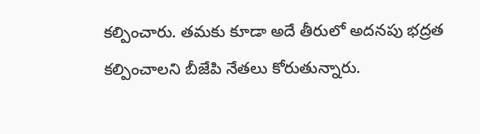కల్పించారు. తమకు కూడా అదే తీరులో అదనపు భద్రత కల్పించాలని బీజేపి నేతలు కోరుతున్నారు.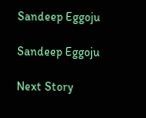Sandeep Eggoju

Sandeep Eggoju

Next Story